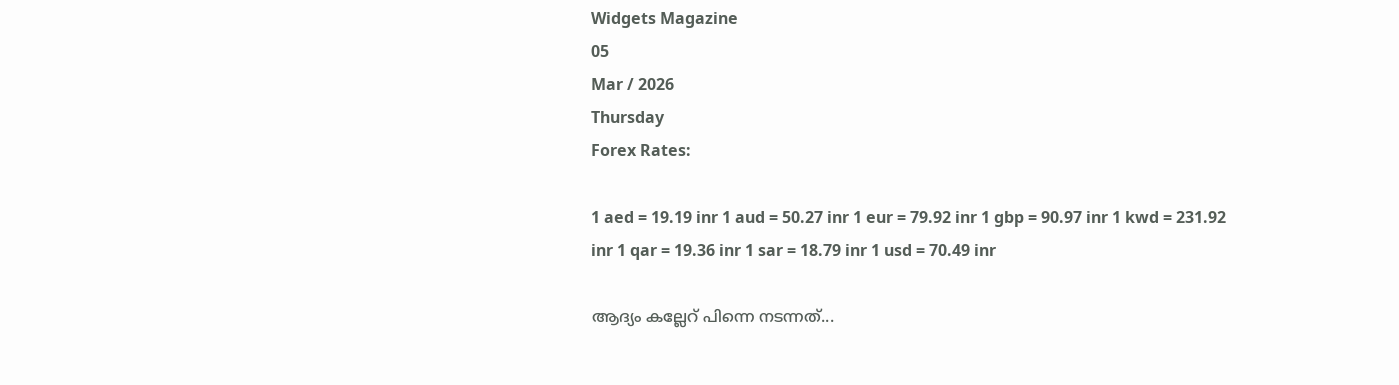Widgets Magazine
05
Mar / 2026
Thursday
Forex Rates:

1 aed = 19.19 inr 1 aud = 50.27 inr 1 eur = 79.92 inr 1 gbp = 90.97 inr 1 kwd = 231.92 inr 1 qar = 19.36 inr 1 sar = 18.79 inr 1 usd = 70.49 inr

ആദ്യം കല്ലേറ് പിന്നെ നടന്നത്...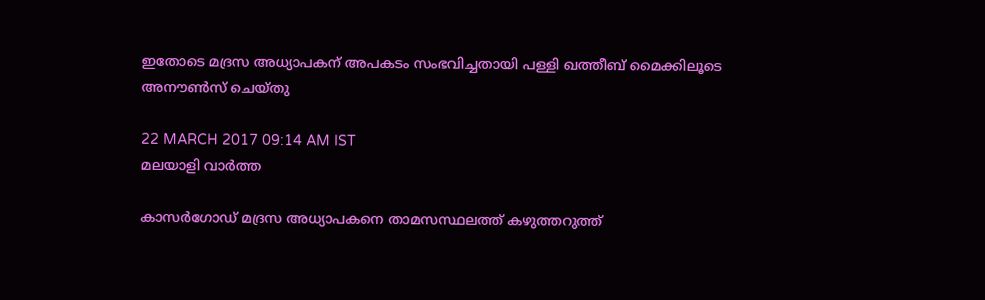ഇതോടെ മദ്രസ അധ്യാപകന് അപകടം സംഭവിച്ചതായി പള്ളി ഖത്തീബ് മൈക്കിലൂടെ അനൗണ്‍സ് ചെയ്തു

22 MARCH 2017 09:14 AM IST
മലയാളി വാര്‍ത്ത

കാസര്‍ഗോഡ് മദ്രസ അധ്യാപകനെ താമസസ്ഥലത്ത് കഴുത്തറുത്ത്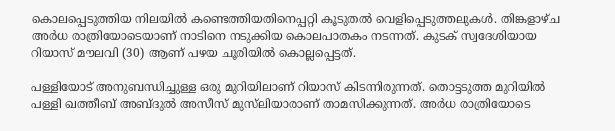കൊലപ്പെടുത്തിയ നിലയില്‍ കണ്ടെത്തിയതിനെപ്പറ്റി കൂടുതല്‍ വെളിപ്പെടുത്തലുകള്‍. തിങ്കളാഴ്ച അര്‍ധ രാത്രിയോടെയാണ് നാടിനെ നടുക്കിയ കൊലപാതകം നടന്നത്. കുടക് സ്വദേശിയായ റിയാസ് മൗലവി (30) ആണ് പഴയ ചൂരിയില്‍ കൊല്ലപ്പെട്ടത്.

പള്ളിയോട് അനുബന്ധിച്ചുള്ള ഒരു മുറിയിലാണ് റിയാസ് കിടന്നിരുന്നത്. തൊട്ടടുത്ത മുറിയില്‍ പള്ളി ഖത്തീബ് അബ്ദുല്‍ അസീസ് മുസ്‌ലിയാരാണ് താമസിക്കുന്നത്. അര്‍ധ രാത്രിയോടെ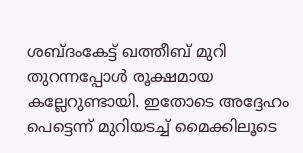ശബ്ദംകേട്ട് ഖത്തീബ് മുറി തുറന്നപ്പോള്‍ രൂക്ഷമായ കല്ലേറുണ്ടായി. ഇതോടെ അദ്ദേഹം പെട്ടെന്ന് മുറിയടച്ച് മൈക്കിലൂടെ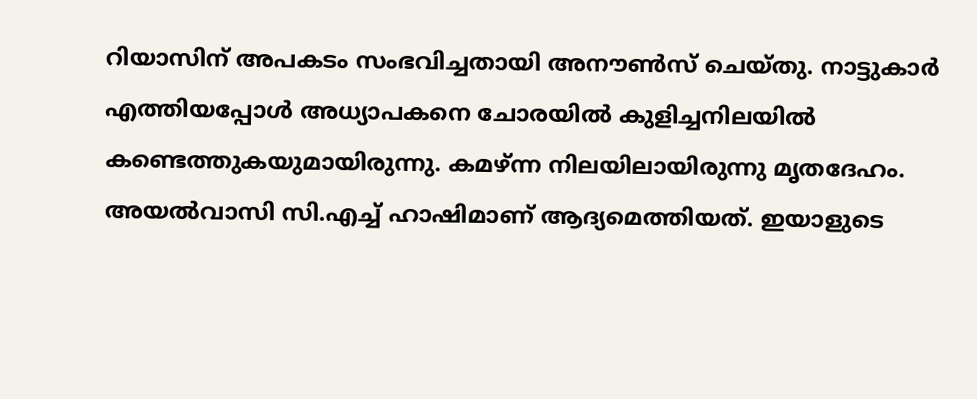റിയാസിന് അപകടം സംഭവിച്ചതായി അനൗണ്‍സ് ചെയ്തു. നാട്ടുകാര്‍ എത്തിയപ്പോള്‍ അധ്യാപകനെ ചോരയില്‍ കുളിച്ചനിലയില്‍ കണ്ടെത്തുകയുമായിരുന്നു. കമഴ്ന്ന നിലയിലായിരുന്നു മൃതദേഹം. അയല്‍വാസി സി.എച്ച് ഹാഷിമാണ് ആദ്യമെത്തിയത്. ഇയാളുടെ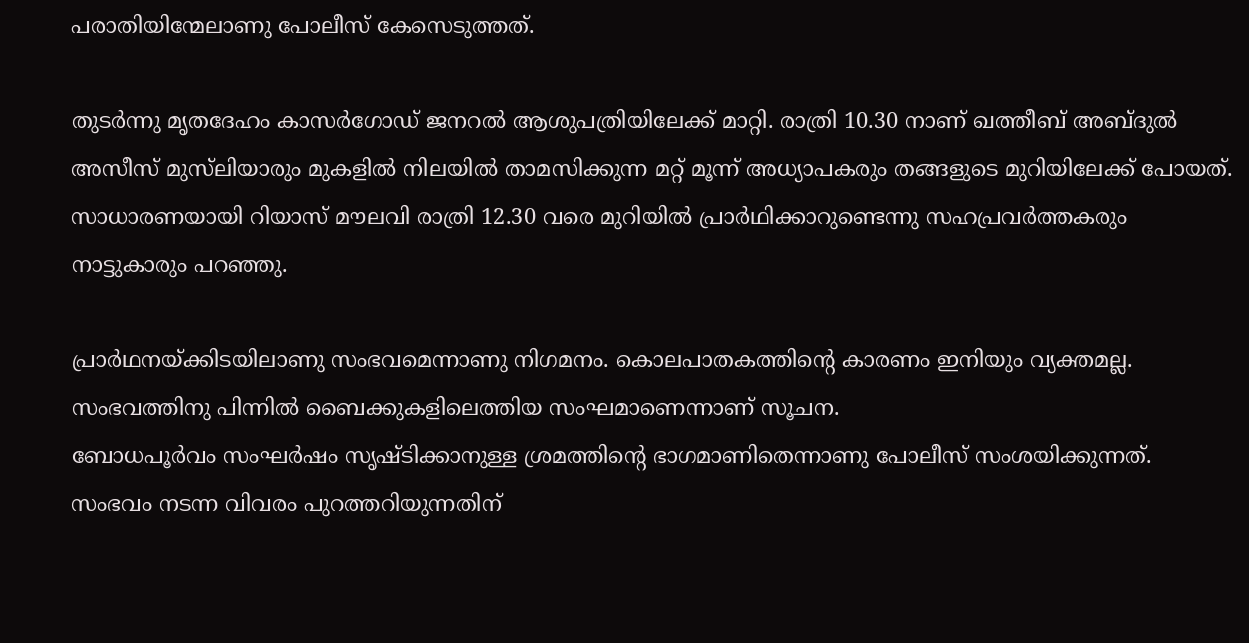പരാതിയിന്മേലാണു പോലീസ് കേസെടുത്തത്.

തുടര്‍ന്നു മൃതദേഹം കാസര്‍ഗോഡ് ജനറല്‍ ആശുപത്രിയിലേക്ക് മാറ്റി. രാത്രി 10.30 നാണ് ഖത്തീബ് അബ്ദുല്‍ അസീസ് മുസ്‌ലിയാരും മുകളില്‍ നിലയില്‍ താമസിക്കുന്ന മറ്റ് മൂന്ന് അധ്യാപകരും തങ്ങളുടെ മുറിയിലേക്ക് പോയത്. സാധാരണയായി റിയാസ് മൗലവി രാത്രി 12.30 വരെ മുറിയില്‍ പ്രാര്‍ഥിക്കാറുണ്ടെന്നു സഹപ്രവര്‍ത്തകരും നാട്ടുകാരും പറഞ്ഞു.

പ്രാര്‍ഥനയ്ക്കിടയിലാണു സംഭവമെന്നാണു നിഗമനം. കൊലപാതകത്തിന്റെ കാരണം ഇനിയും വ്യക്തമല്ല. സംഭവത്തിനു പിന്നില്‍ ബൈക്കുകളിലെത്തിയ സംഘമാണെന്നാണ് സൂചന.
ബോധപൂര്‍വം സംഘര്‍ഷം സൃഷ്ടിക്കാനുള്ള ശ്രമത്തിന്റെ ഭാഗമാണിതെന്നാണു പോലീസ് സംശയിക്കുന്നത്. സംഭവം നടന്ന വിവരം പുറത്തറിയുന്നതിന്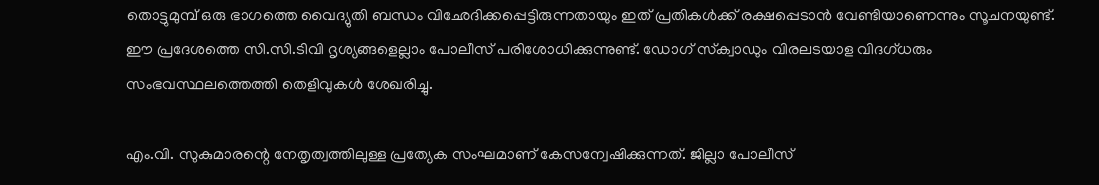തൊട്ടുമുമ്പ് ഒരു ഭാഗത്തെ വൈദ്യുതി ബന്ധം വിഛേദിക്കപ്പെട്ടിരുന്നതായും ഇത് പ്രതികള്‍ക്ക് രക്ഷപ്പെടാന്‍ വേണ്ടിയാണെന്നും സൂചനയുണ്ട്. ഈ പ്രദേശത്തെ സി.സി.ടിവി ദൃശ്യങ്ങളെല്ലാം പോലീസ് പരിശോധിക്കുന്നുണ്ട്. ഡോഗ് സ്‌ക്വാഡും വിരലടയാള വിദഗ്ധരും സംഭവസ്ഥലത്തെത്തി തെളിവുകള്‍ ശേഖരിച്ചു.

എം.വി. സുകുമാരന്റെ നേതൃത്വത്തിലുള്ള പ്രത്യേക സംഘമാണ് കേസന്വേഷിക്കുന്നത്. ജില്ലാ പോലീസ്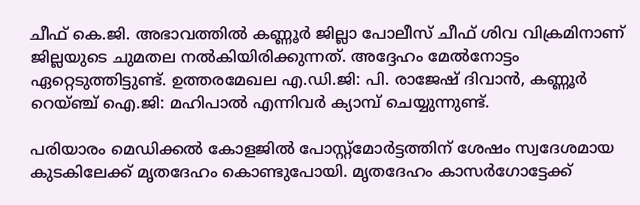ചീഫ് കെ.ജി. അഭാവത്തില്‍ കണ്ണൂര്‍ ജില്ലാ പോലീസ് ചീഫ് ശിവ വിക്രമിനാണ് ജില്ലയുടെ ചുമതല നല്‍കിയിരിക്കുന്നത്. അദ്ദേഹം മേല്‍നോട്ടം ഏറ്റെടുത്തിട്ടുണ്ട്. ഉത്തരമേഖല എ.ഡി.ജി: പി. രാജേഷ് ദിവാന്‍, കണ്ണൂര്‍ റെയ്ഞ്ച് ഐ.ജി: മഹിപാല്‍ എന്നിവര്‍ ക്യാമ്പ് ചെയ്യുന്നുണ്ട്.

പരിയാരം മെഡിക്കല്‍ കോളജില്‍ പോസ്റ്റ്‌മോര്‍ട്ടത്തിന് ശേഷം സ്വദേശമായ കുടകിലേക്ക് മൃതദേഹം കൊണ്ടുപോയി. മൃതദേഹം കാസര്‍ഗോട്ടേക്ക്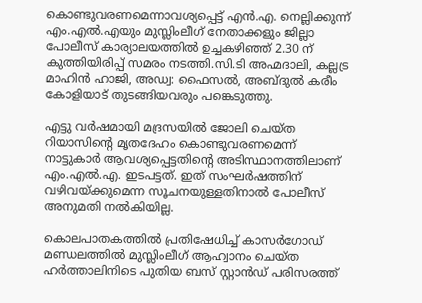കൊണ്ടുവരണമെന്നാവശ്യപ്പെട്ട് എന്‍.എ. നെല്ലിക്കുന്ന് എം.എല്‍.എയും മുസ്ലിംലീഗ് നേതാക്കളും ജില്ലാ പോലീസ് കാര്യാലയത്തില്‍ ഉച്ചകഴിഞ്ഞ് 2.30 ന് കുത്തിയിരിപ്പ് സമരം നടത്തി.സി.ടി അഹ്മദാലി, കല്ലട്ര മാഹിന്‍ ഹാജി, അഡ്വ: ഫൈസല്‍, അബ്ദുല്‍ കരീം കോളിയാട് തുടങ്ങിയവരും പങ്കെടുത്തു.

എട്ടു വര്‍ഷമായി മദ്രസയില്‍ ജോലി ചെയ്ത റിയാസിന്റെ മൃതദേഹം കൊണ്ടുവരണമെന്ന് നാട്ടുകാര്‍ ആവശ്യപ്പെട്ടതിന്റെ അടിസ്ഥാനത്തിലാണ് എം.എല്‍.എ. ഇടപട്ടത്. ഇത് സംഘര്‍ഷത്തിന് വഴിവയ്ക്കുമെന്ന സൂചനയുള്ളതിനാല്‍ പോലീസ് അനുമതി നല്‍കിയില്ല.

കൊലപാതകത്തില്‍ പ്രതിഷേധിച്ച് കാസര്‍ഗോഡ് മണ്ഡലത്തില്‍ മുസ്ലിംലീഗ് ആഹ്വാനം ചെയ്ത ഹര്‍ത്താലിനിടെ പുതിയ ബസ് സ്റ്റാന്‍ഡ് പരിസരത്ത്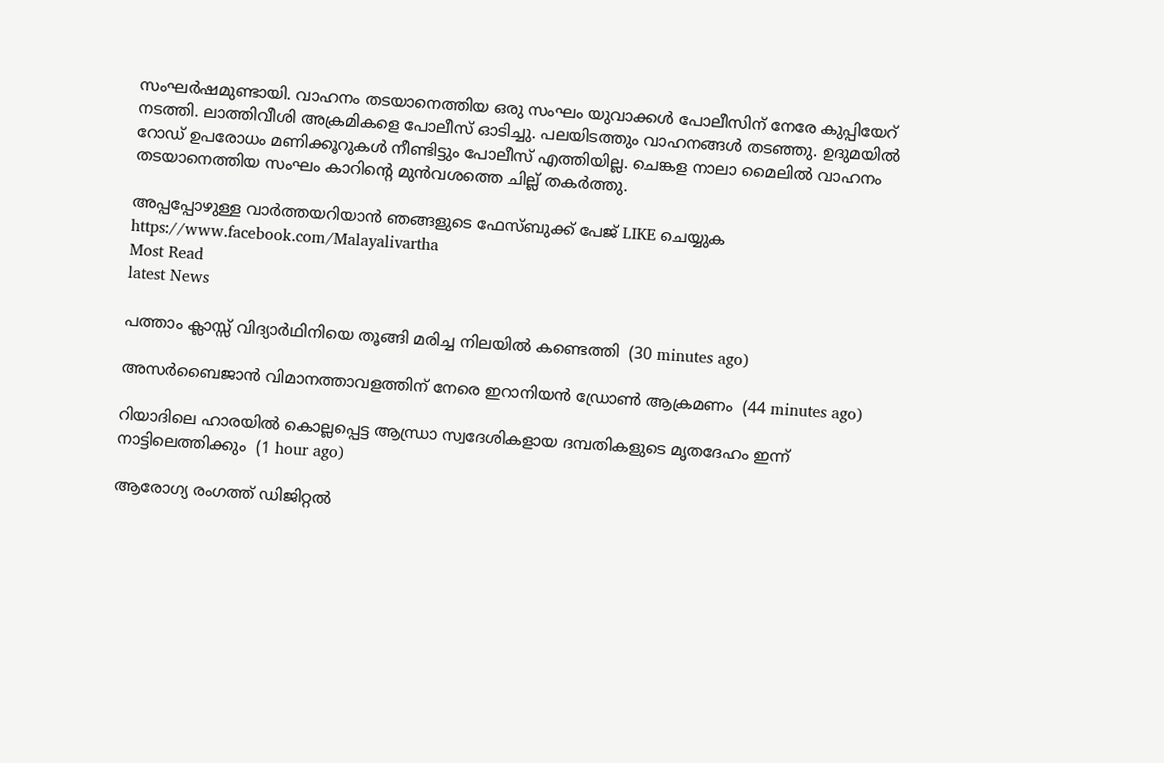സംഘര്‍ഷമുണ്ടായി. വാഹനം തടയാനെത്തിയ ഒരു സംഘം യുവാക്കള്‍ പോലീസിന് നേരേ കുപ്പിയേറ് നടത്തി. ലാത്തിവീശി അക്രമികളെ പോലീസ് ഓടിച്ചു. പലയിടത്തും വാഹനങ്ങള്‍ തടഞ്ഞു. ഉദുമയില്‍ റോഡ് ഉപരോധം മണിക്കൂറുകള്‍ നീണ്ടിട്ടും പോലീസ് എത്തിയില്ല. ചെങ്കള നാലാ മൈലില്‍ വാഹനം തടയാനെത്തിയ സംഘം കാറിന്റെ മുന്‍വശത്തെ ചില്ല് തകര്‍ത്തു.

അപ്പപ്പോഴുള്ള വാര്‍ത്തയറിയാന്‍ ഞങ്ങളുടെ ഫേസ്‌ബുക്ക്‌ പേജ് LIKE ചെയ്യുക
https://www.facebook.com/Malayalivartha
Most Read
latest News

പത്താം ക്ലാസ്സ് വിദ്യാര്‍ഥിനിയെ തൂങ്ങി മരിച്ച നിലയില്‍ കണ്ടെത്തി  (30 minutes ago)

അസര്‍ബൈജാന്‍ വിമാനത്താവളത്തിന് നേരെ ഇറാനിയന്‍ ഡ്രോണ്‍ ആക്രമണം  (44 minutes ago)

റിയാദിലെ ഹാരയില്‍ കൊല്ലപ്പെട്ട ആന്ധ്രാ സ്വദേശികളായ ദമ്പതികളുടെ മൃതദേഹം ഇന്ന് നാട്ടിലെത്തിക്കും  (1 hour ago)

ആരോഗ്യ രംഗത്ത് ഡിജിറ്റല്‍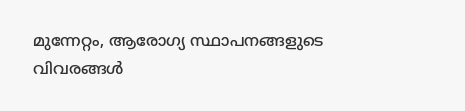മുന്നേറ്റം, ആരോഗ്യ സ്ഥാപനങ്ങളുടെ വിവരങ്ങള്‍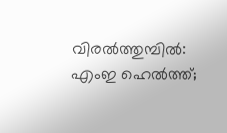വിരല്‍ത്തുമ്പില്‍: എംഇ ഹെല്‍ത്ത്;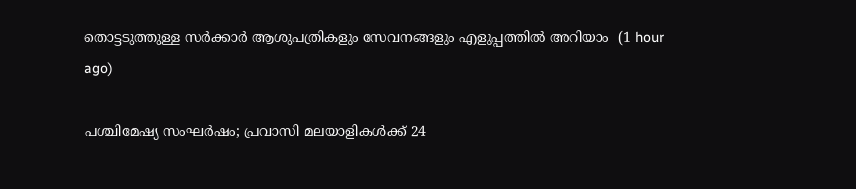തൊട്ടടുത്തുള്ള സര്‍ക്കാര്‍ ആശുപത്രികളും സേവനങ്ങളും എളുപ്പത്തില്‍ അറിയാം  (1 hour ago)

പശ്ചിമേഷ്യ സംഘര്‍ഷം; പ്രവാസി മലയാളികള്‍ക്ക് 24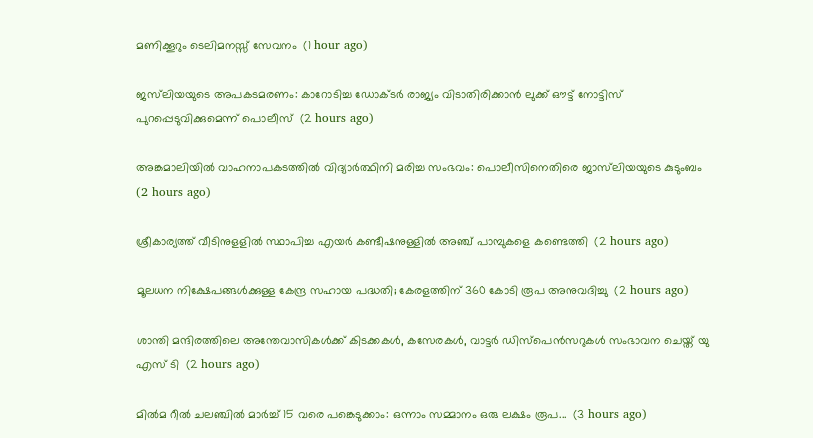മണിക്കൂറും ടെലിമനസ്സ് സേവനം  (1 hour ago)

ജസ്‌ലിയയുടെ അപകടമരണം: കാറോടിച്ച ഡോക്ടര്‍ രാജ്യം വിടാതിരിക്കാന്‍ ലുക്ക് ഔട്ട് നോട്ടിസ് പുറപ്പെടുവിക്കുമെന്ന് പൊലീസ്  (2 hours ago)

അങ്കമാലിയില്‍ വാഹനാപകടത്തില്‍ വിദ്യാര്‍ത്ഥിനി മരിച്ച സംഭവം: പൊലീസിനെതിരെ ജാസ്‌ലിയയുടെ കുടുംബം  (2 hours ago)

ശ്രീകാര്യത്ത് വീടിനുളളില്‍ സ്ഥാപിച്ച എയര്‍ കണ്ടീഷനുള്ളില്‍ അഞ്ച് പാമ്പുകളെ കണ്ടെത്തി  (2 hours ago)

മൂലധന നിക്ഷേപങ്ങള്‍ക്കുള്ള കേന്ദ്ര സഹായ പദ്ധതി; കേരളത്തിന് 360 കോടി രൂപ അനുവദിച്ചു  (2 hours ago)

ശാന്തി മന്ദിരത്തിലെ അന്തേവാസികൾക്ക് കിടക്കകൾ, കസേരകൾ, വാട്ടർ ഡിസ്പെൻസറുകൾ സംഭാവന ചെയ്ത് യു എസ് ടി  (2 hours ago)

മില്‍മ റീല്‍ ചലഞ്ചില്‍ മാര്‍ച്ച് 15 വരെ പങ്കെടുക്കാം: ഒന്നാം സമ്മാനം ഒരു ലക്ഷം രൂപ...  (3 hours ago)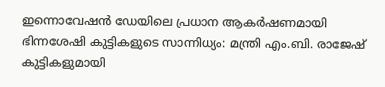ഇന്നൊവേഷന്‍ ഡേയിലെ പ്രധാന ആകര്‍ഷണമായി ഭിന്നശേഷി കുട്ടികളുടെ സാന്നിധ്യം: മന്ത്രി എം.ബി. രാജേഷ് കുട്ടികളുമായി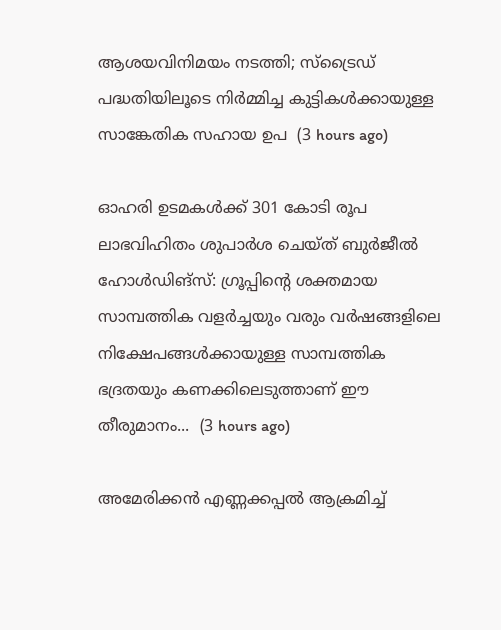ആശയവിനിമയം നടത്തി; സ്‌ട്രൈഡ് പദ്ധതിയിലൂടെ നിര്‍മ്മിച്ച കുട്ടികള്‍ക്കായുള്ള സാങ്കേതിക സഹായ ഉപ  (3 hours ago)

ഓഹരി ഉടമകൾക്ക് 301 കോടി രൂപ ലാഭവിഹിതം ശുപാർശ ചെയ്ത് ബുർജീൽ ഹോൾഡിങ്‌സ്: ഗ്രൂപ്പിന്റെ ശക്തമായ സാമ്പത്തിക വളർച്ചയും വരും വർഷങ്ങളിലെ നിക്ഷേപങ്ങൾക്കായുള്ള സാമ്പത്തിക ഭദ്രതയും കണക്കിലെടുത്താണ് ഈ തീരുമാനം...  (3 hours ago)

അമേരിക്കന്‍ എണ്ണക്കപ്പല്‍ ആക്രമിച്ച്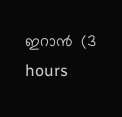ഇറാന്‍  (3 hours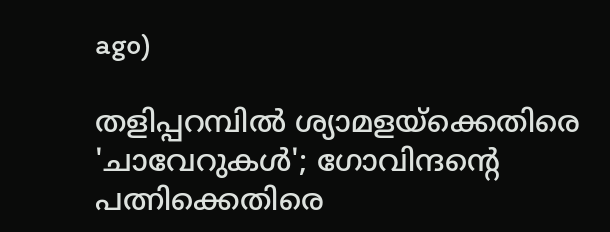ago)

തളിപ്പറമ്പിൽ ശ്യാമളയ്ക്കെതിരെ 'ചാവേറുകൾ'; ഗോവിന്ദന്റെ പത്നിക്കെതിരെ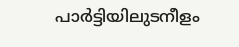പാർട്ടിയിലുടനീളം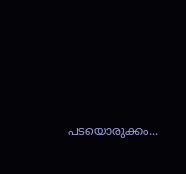പടയൊരുക്കം...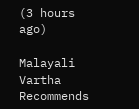(3 hours ago)

Malayali Vartha Recommends